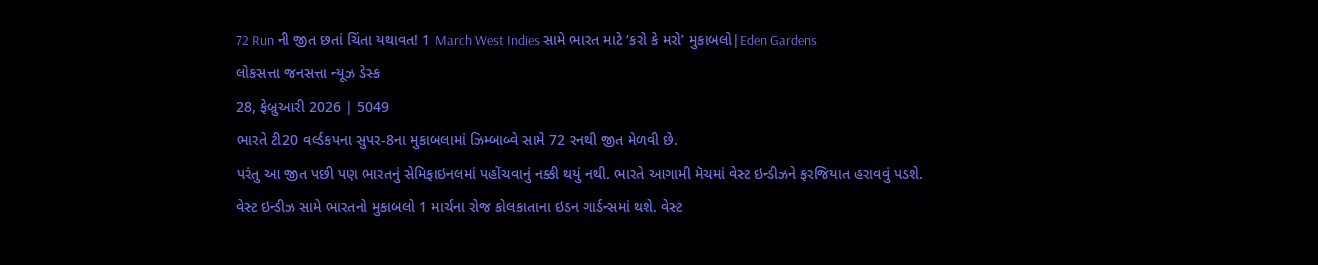72 Run ની જીત છતાં ચિંતા યથાવત! 1 March West Indies સામે ભારત માટે ‘કરો કે મરો’ મુકાબલો|Eden Gardens
લોકસત્તા જનસત્તા ન્યૂઝ ડેસ્ક
28, ફેબ્રુઆરી 2026 | 5049
ભારતે ટી20 વર્લ્ડકપના સુપર-8ના મુકાબલામાં ઝિમ્બાબ્વે સામે 72 રનથી જીત મેળવી છે.
પરંતુ આ જીત પછી પણ ભારતનું સેમિફાઇનલમાં પહોંચવાનું નક્કી થયું નથી. ભારતે આગામી મૅચમાં વેસ્ટ ઇન્ડીઝને ફરજિયાત હરાવવું પડશે.
વેસ્ટ ઇન્ડીઝ સામે ભારતનો મુકાબલો 1 માર્ચના રોજ કોલકાતાના ઇડન ગાર્ડન્સમાં થશે. વેસ્ટ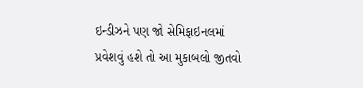ઇન્ડીઝને પણ જો સેમિફાઇનલમાં પ્રવેશવું હશે તો આ મુકાબલો જીતવો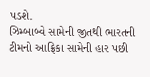પડશે.
ઝિમ્બાબ્વે સામેની જીતથી ભારતની ટીમનો આફ્રિકા સામેની હાર પછી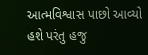આત્મવિશ્વાસ પાછો આવ્યો હશે પરંતુ હજુ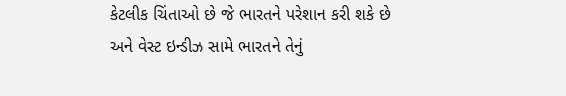કેટલીક ચિંતાઓ છે જે ભારતને પરેશાન કરી શકે છે અને વેસ્ટ ઇન્ડીઝ સામે ભારતને તેનું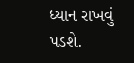ધ્યાન રાખવું પડશે.